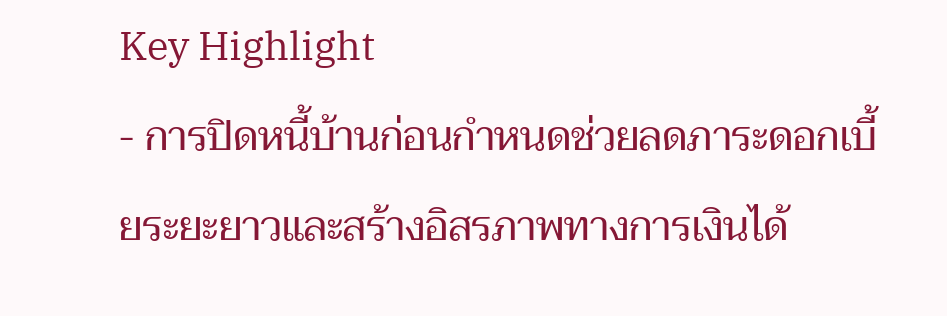Key Highlight
- การปิดหนี้บ้านก่อนกำหนดช่วยลดภาระดอกเบี้ยระยะยาวและสร้างอิสรภาพทางการเงินได้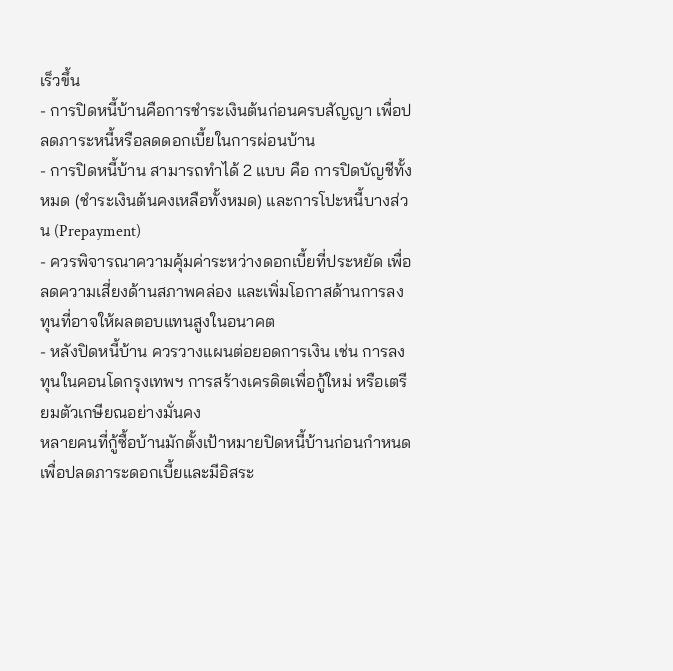เร็วขึ้น
- การปิดหนี้บ้านคือการชำระเงินต้นก่อนครบสัญญา เพื่อปลดภาระหนี้หรือลดดอกเบี้ยในการผ่อนบ้าน
- การปิดหนี้บ้าน สามารถทำได้ 2 แบบ คือ การปิดบัญชีทั้งหมด (ชำระเงินต้นคงเหลือทั้งหมด) และการโปะหนี้บางส่วน (Prepayment)
- ควรพิจารณาความคุ้มค่าระหว่างดอกเบี้ยที่ประหยัด เพื่อลดความเสี่ยงด้านสภาพคล่อง และเพิ่มโอกาสด้านการลงทุนที่อาจให้ผลตอบแทนสูงในอนาคต
- หลังปิดหนี้บ้าน ควรวางแผนต่อยอดการเงิน เช่น การลงทุนในคอนโดกรุงเทพฯ การสร้างเครดิตเพื่อกู้ใหม่ หรือเตรียมตัวเกษียณอย่างมั่นคง
หลายคนที่กู้ซื้อบ้านมักตั้งเป้าหมายปิดหนี้บ้านก่อนกำหนด เพื่อปลดภาระดอกเบี้ยและมีอิสระ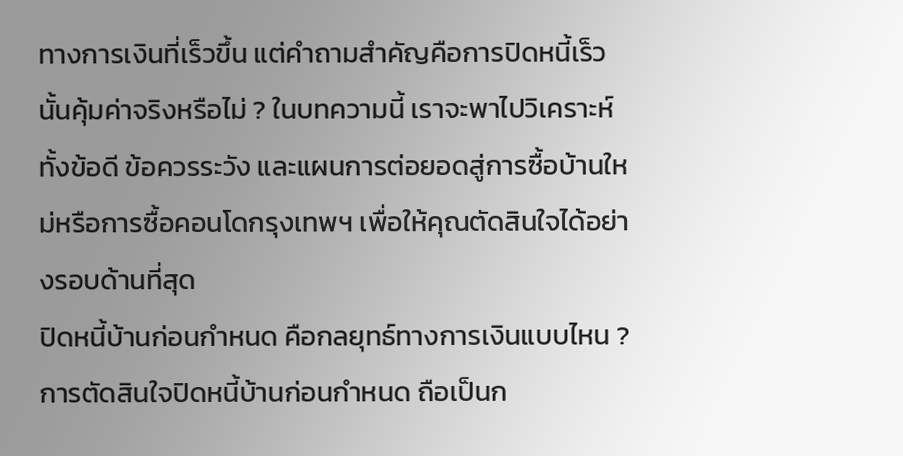ทางการเงินที่เร็วขึ้น แต่คำถามสำคัญคือการปิดหนี้เร็วนั้นคุ้มค่าจริงหรือไม่ ? ในบทความนี้ เราจะพาไปวิเคราะห์ทั้งข้อดี ข้อควรระวัง และแผนการต่อยอดสู่การซื้อบ้านใหม่หรือการซื้อคอนโดกรุงเทพฯ เพื่อให้คุณตัดสินใจได้อย่างรอบด้านที่สุด
ปิดหนี้บ้านก่อนกำหนด คือกลยุทธ์ทางการเงินแบบไหน ?
การตัดสินใจปิดหนี้บ้านก่อนกำหนด ถือเป็นก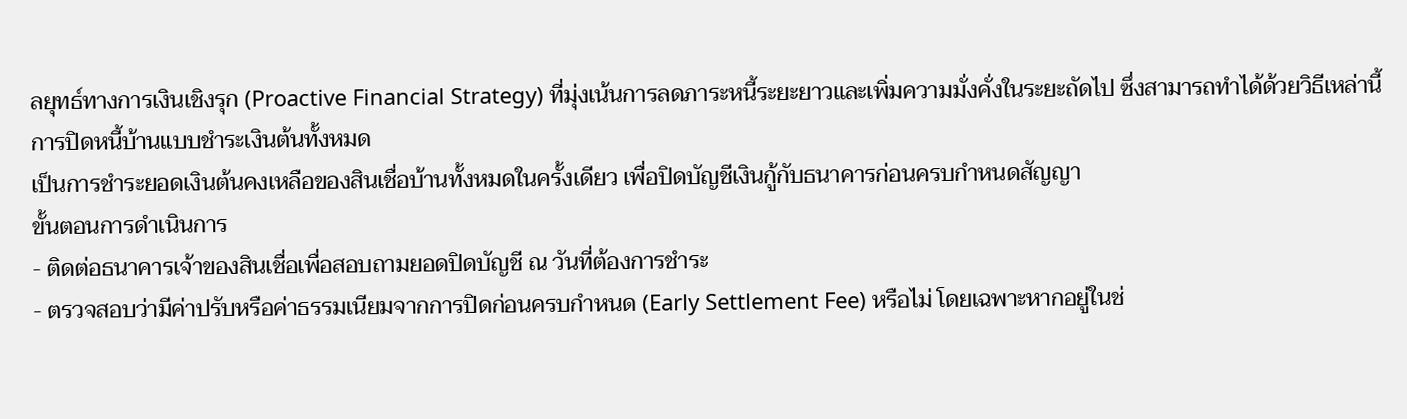ลยุทธ์ทางการเงินเชิงรุก (Proactive Financial Strategy) ที่มุ่งเน้นการลดภาระหนี้ระยะยาวและเพิ่มความมั่งคั่งในระยะถัดไป ซึ่งสามารถทำได้ด้วยวิธีเหล่านี้
การปิดหนี้บ้านแบบชำระเงินต้นทั้งหมด
เป็นการชำระยอดเงินต้นคงเหลือของสินเชื่อบ้านทั้งหมดในครั้งเดียว เพื่อปิดบัญชีเงินกู้กับธนาคารก่อนครบกำหนดสัญญา
ขั้นตอนการดำเนินการ
- ติดต่อธนาคารเจ้าของสินเชื่อเพื่อสอบถามยอดปิดบัญชี ณ วันที่ต้องการชำระ
- ตรวจสอบว่ามีค่าปรับหรือค่าธรรมเนียมจากการปิดก่อนครบกำหนด (Early Settlement Fee) หรือไม่ โดยเฉพาะหากอยู่ในช่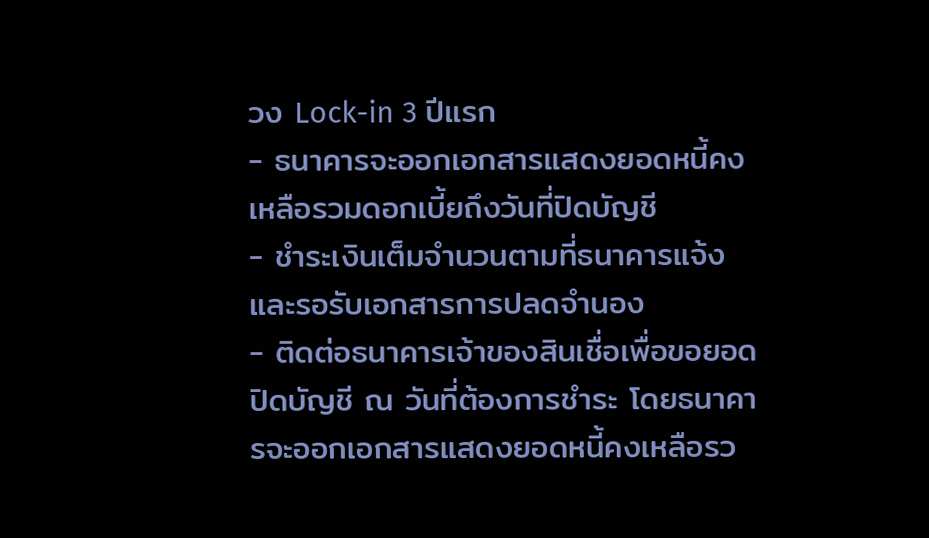วง Lock-in 3 ปีแรก
- ธนาคารจะออกเอกสารแสดงยอดหนี้คงเหลือรวมดอกเบี้ยถึงวันที่ปิดบัญชี
- ชำระเงินเต็มจำนวนตามที่ธนาคารแจ้ง และรอรับเอกสารการปลดจำนอง
- ติดต่อธนาคารเจ้าของสินเชื่อเพื่อขอยอดปิดบัญชี ณ วันที่ต้องการชำระ โดยธนาคารจะออกเอกสารแสดงยอดหนี้คงเหลือรว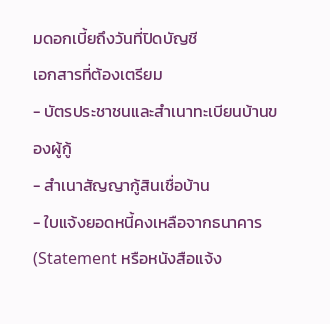มดอกเบี้ยถึงวันที่ปิดบัญชี
เอกสารที่ต้องเตรียม
- บัตรประชาชนและสำเนาทะเบียนบ้านของผู้กู้
- สำเนาสัญญากู้สินเชื่อบ้าน
- ใบแจ้งยอดหนี้คงเหลือจากธนาคาร (Statement หรือหนังสือแจ้ง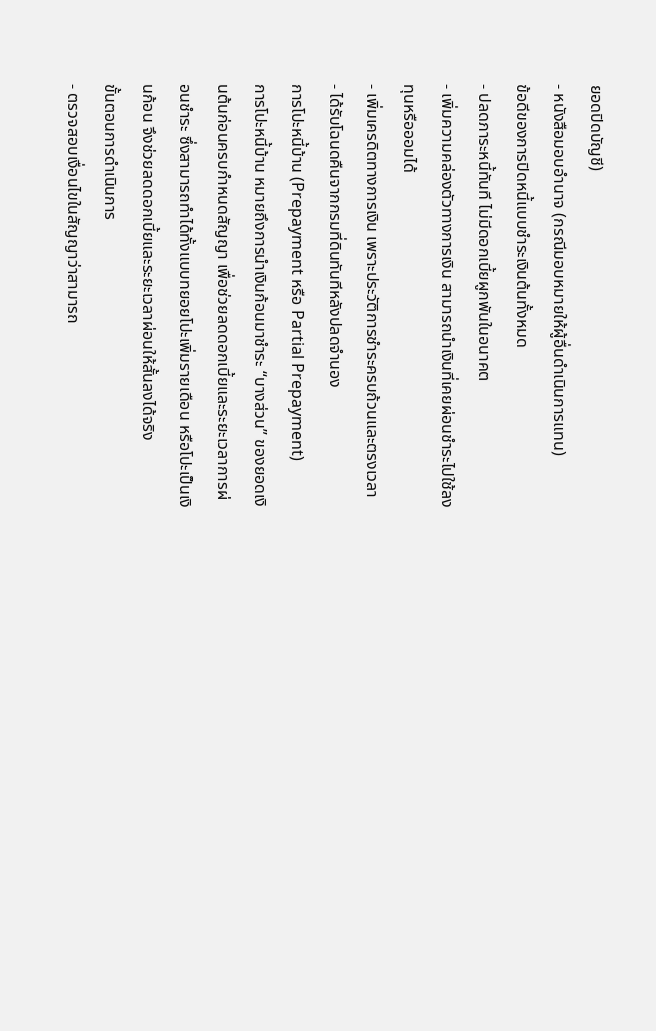ยอดปิดบัญชี)
- หนังสือมอบอำนาจ (กรณีมอบหมายให้ผู้อื่นดำเนินการแทน)
ข้อดีของการปิดหนี้แบบชำระเงินต้นทั้งหมด
- ปลดภาระหนี้ทันที ไม่มีดอกเบี้ยผูกพันในอนาคต
- เพิ่มความคล่องตัวทางการเงิน สามารถนำเงินที่เคยผ่อนชำระไปใช้ลงทุนหรือออมได้
- เพิ่มเครดิตทางการเงิน เพราะประวัติการชำระครบถ้วนและตรงเวลา
- ได้รับโฉนดคืนจากกรมที่ดินทันทีหลังปลดจำนอง
การโปะหนี้บ้าน (Prepayment หรือ Partial Prepayment)
การโปะหนี้บ้าน หมายถึงการนำเงินก้อนมาชำระ “บางส่วน” ของยอดเงินต้นก่อนครบกำหนดสัญญา เพื่อช่วยลดดอกเบี้ยและระยะเวลาการผ่อนชำระ ซึ่งสามารถทำได้ทั้งแบบทยอยโปะเพิ่มรายเดือน หรือโปะเป็นเงินก้อน จึงช่วยลดดอกเบี้ยและระยะเวลาผ่อนให้สั้นลงได้จริง
ขั้นตอนการดำเนินการ
- ตรวจสอบเงื่อนไขในสัญญาว่าสามารถ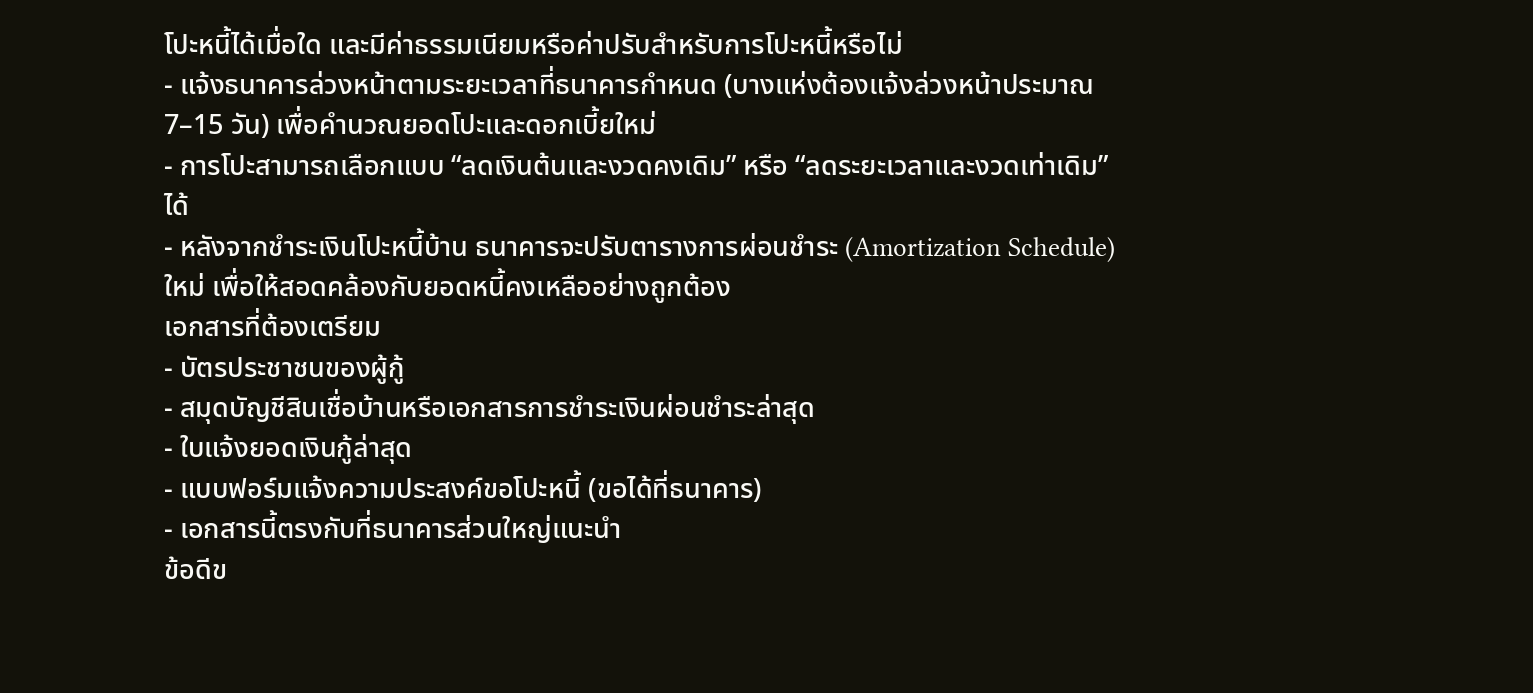โปะหนี้ได้เมื่อใด และมีค่าธรรมเนียมหรือค่าปรับสำหรับการโปะหนี้หรือไม่
- แจ้งธนาคารล่วงหน้าตามระยะเวลาที่ธนาคารกำหนด (บางแห่งต้องแจ้งล่วงหน้าประมาณ 7–15 วัน) เพื่อคำนวณยอดโปะและดอกเบี้ยใหม่
- การโปะสามารถเลือกแบบ “ลดเงินต้นและงวดคงเดิม” หรือ “ลดระยะเวลาและงวดเท่าเดิม” ได้
- หลังจากชำระเงินโปะหนี้บ้าน ธนาคารจะปรับตารางการผ่อนชำระ (Amortization Schedule) ใหม่ เพื่อให้สอดคล้องกับยอดหนี้คงเหลืออย่างถูกต้อง
เอกสารที่ต้องเตรียม
- บัตรประชาชนของผู้กู้
- สมุดบัญชีสินเชื่อบ้านหรือเอกสารการชำระเงินผ่อนชำระล่าสุด
- ใบแจ้งยอดเงินกู้ล่าสุด
- แบบฟอร์มแจ้งความประสงค์ขอโปะหนี้ (ขอได้ที่ธนาคาร)
- เอกสารนี้ตรงกับที่ธนาคารส่วนใหญ่แนะนำ
ข้อดีข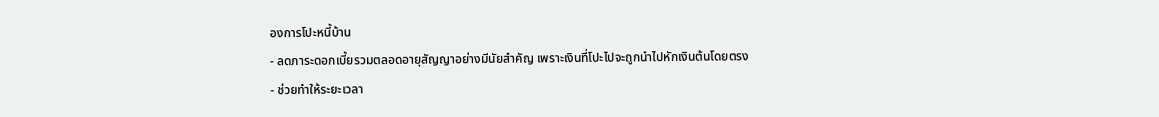องการโปะหนี้บ้าน
- ลดภาระดอกเบี้ยรวมตลอดอายุสัญญาอย่างมีนัยสำคัญ เพราะเงินที่โปะไปจะถูกนำไปหักเงินต้นโดยตรง
- ช่วยทำให้ระยะเวลา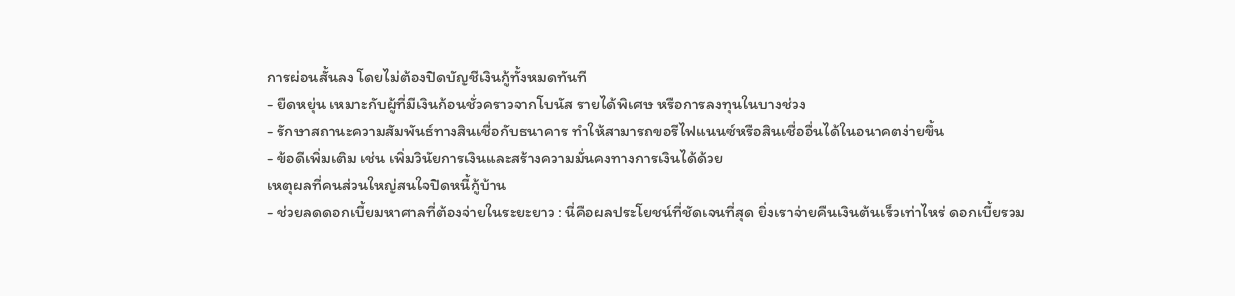การผ่อนสั้นลง โดยไม่ต้องปิดบัญชีเงินกู้ทั้งหมดทันที
- ยืดหยุ่น เหมาะกับผู้ที่มีเงินก้อนชั่วคราวจากโบนัส รายได้พิเศษ หรือการลงทุนในบางช่วง
- รักษาสถานะความสัมพันธ์ทางสินเชื่อกับธนาคาร ทำให้สามารถขอรีไฟแนนซ์หรือสินเชื่ออื่นได้ในอนาคตง่ายขึ้น
- ข้อดีเพิ่มเติม เช่น เพิ่มวินัยการเงินและสร้างความมั่นคงทางการเงินได้ด้วย
เหตุผลที่คนส่วนใหญ่สนใจปิดหนี้กู้บ้าน
- ช่วยลดดอกเบี้ยมหาศาลที่ต้องจ่ายในระยะยาว : นี่คือผลประโยชน์ที่ชัดเจนที่สุด ยิ่งเราจ่ายคืนเงินต้นเร็วเท่าไหร่ ดอกเบี้ยรวม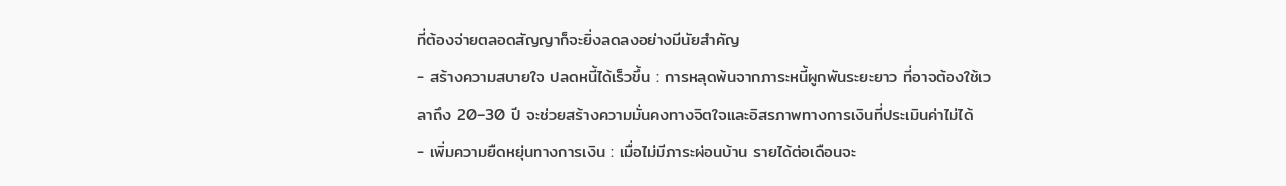ที่ต้องจ่ายตลอดสัญญาก็จะยิ่งลดลงอย่างมีนัยสำคัญ
- สร้างความสบายใจ ปลดหนี้ได้เร็วขึ้น : การหลุดพ้นจากภาระหนี้ผูกพันระยะยาว ที่อาจต้องใช้เวลาถึง 20–30 ปี จะช่วยสร้างความมั่นคงทางจิตใจและอิสรภาพทางการเงินที่ประเมินค่าไม่ได้
- เพิ่มความยืดหยุ่นทางการเงิน : เมื่อไม่มีภาระผ่อนบ้าน รายได้ต่อเดือนจะ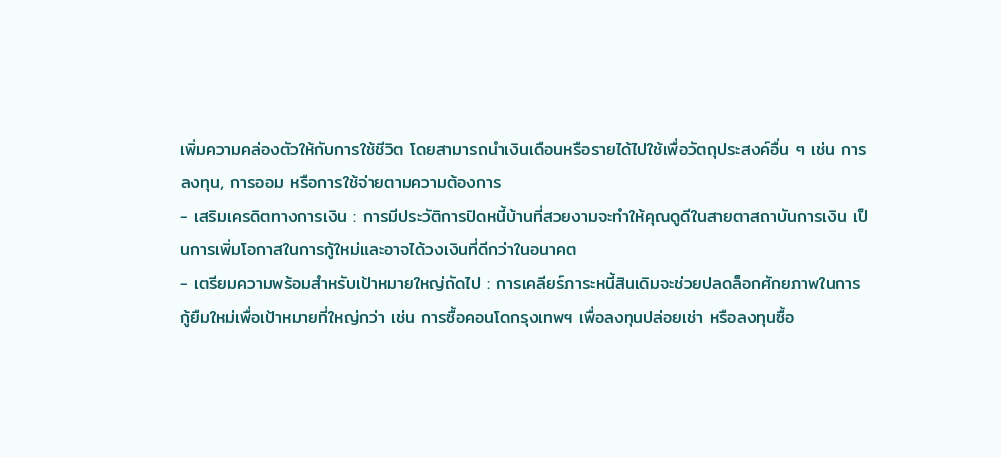เพิ่มความคล่องตัวให้กับการใช้ชีวิต โดยสามารถนำเงินเดือนหรือรายได้ไปใช้เพื่อวัตถุประสงค์อื่น ๆ เช่น การลงทุน, การออม หรือการใช้จ่ายตามความต้องการ
- เสริมเครดิตทางการเงิน : การมีประวัติการปิดหนี้บ้านที่สวยงามจะทำให้คุณดูดีในสายตาสถาบันการเงิน เป็นการเพิ่มโอกาสในการกู้ใหม่และอาจได้วงเงินที่ดีกว่าในอนาคต
- เตรียมความพร้อมสำหรับเป้าหมายใหญ่ถัดไป : การเคลียร์ภาระหนี้สินเดิมจะช่วยปลดล็อกศักยภาพในการกู้ยืมใหม่เพื่อเป้าหมายที่ใหญ่กว่า เช่น การซื้อคอนโดกรุงเทพฯ เพื่อลงทุนปล่อยเช่า หรือลงทุนซื้อ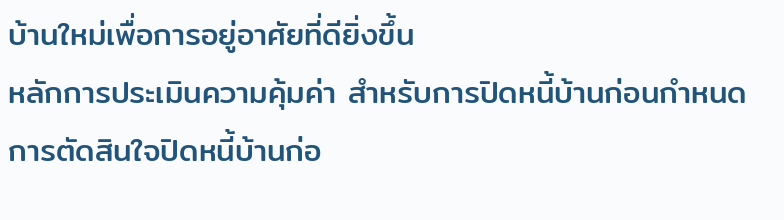บ้านใหม่เพื่อการอยู่อาศัยที่ดียิ่งขึ้น
หลักการประเมินความคุ้มค่า สำหรับการปิดหนี้บ้านก่อนกำหนด
การตัดสินใจปิดหนี้บ้านก่อ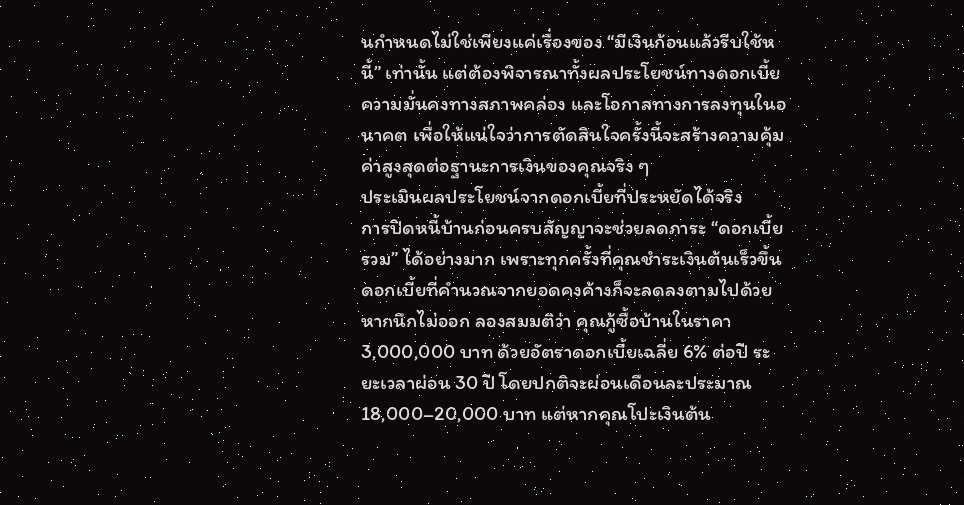นกำหนดไม่ใช่เพียงแค่เรื่องของ “มีเงินก้อนแล้วรีบใช้หนี้” เท่านั้น แต่ต้องพิจารณาทั้งผลประโยชน์ทางดอกเบี้ย ความมั่นคงทางสภาพคล่อง และโอกาสทางการลงทุนในอนาคต เพื่อให้แน่ใจว่าการตัดสินใจครั้งนี้จะสร้างความคุ้มค่าสูงสุดต่อฐานะการเงินของคุณจริง ๆ
ประเมินผลประโยชน์จากดอกเบี้ยที่ประหยัดได้จริง
การปิดหนี้บ้านก่อนครบสัญญาจะช่วยลดภาระ “ดอกเบี้ยรวม” ได้อย่างมาก เพราะทุกครั้งที่คุณชำระเงินต้นเร็วขึ้น ดอกเบี้ยที่คำนวณจากยอดคงค้างก็จะลดลงตามไปด้วย
หากนึกไม่ออก ลองสมมติว่า คุณกู้ซื้อบ้านในราคา 3,000,000 บาท ด้วยอัตราดอกเบี้ยเฉลี่ย 6% ต่อปี ระยะเวลาผ่อน 30 ปี โดยปกติจะผ่อนเดือนละประมาณ 18,000–20,000 บาท แต่หากคุณโปะเงินต้น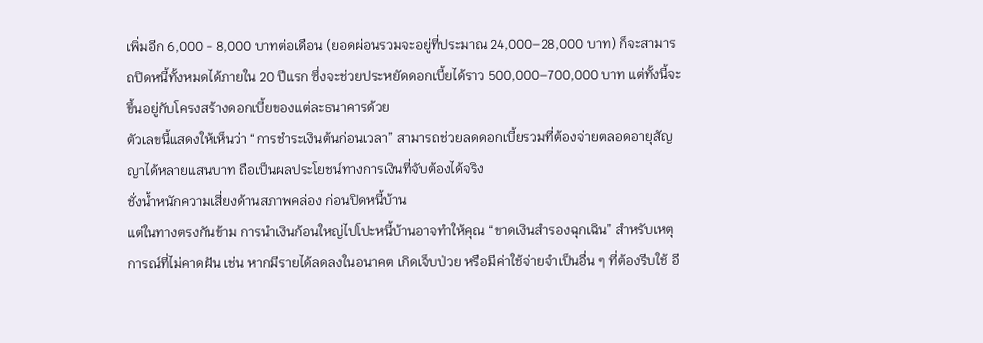เพิ่มอีก 6,000 - 8,000 บาทต่อเดือน (ยอดผ่อนรวมจะอยู่ที่ประมาณ 24,000–28,000 บาท) ก็จะสามารถปิดหนี้ทั้งหมดได้ภายใน 20 ปีแรก ซึ่งจะช่วยประหยัดดอกเบี้ยได้ราว 500,000–700,000 บาท แต่ทั้งนี้จะขึ้นอยู่กับโครงสร้างดอกเบี้ยของแต่ละธนาคารด้วย
ตัวเลขนี้แสดงให้เห็นว่า “การชำระเงินต้นก่อนเวลา” สามารถช่วยลดดอกเบี้ยรวมที่ต้องจ่ายตลอดอายุสัญญาได้หลายแสนบาท ถือเป็นผลประโยชน์ทางการเงินที่จับต้องได้จริง
ชั่งน้ำหนักความเสี่ยงด้านสภาพคล่อง ก่อนปิดหนี้บ้าน
แต่ในทางตรงกันข้าม การนำเงินก้อนใหญ่ไปโปะหนี้บ้านอาจทำให้คุณ “ขาดเงินสำรองฉุกเฉิน” สำหรับเหตุการณ์ที่ไม่คาดฝัน เช่น หากมีรายได้ลดลงในอนาคต เกิดเจ็บป่วย หรือมีค่าใช้จ่ายจำเป็นอื่น ๆ ที่ต้องรีบใช้ อี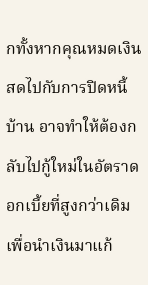กทั้งหากคุณหมดเงินสดไปกับการปิดหนี้บ้าน อาจทำให้ต้องกลับไปกู้ใหม่ในอัตราดอกเบี้ยที่สูงกว่าเดิม เพื่อนำเงินมาแก้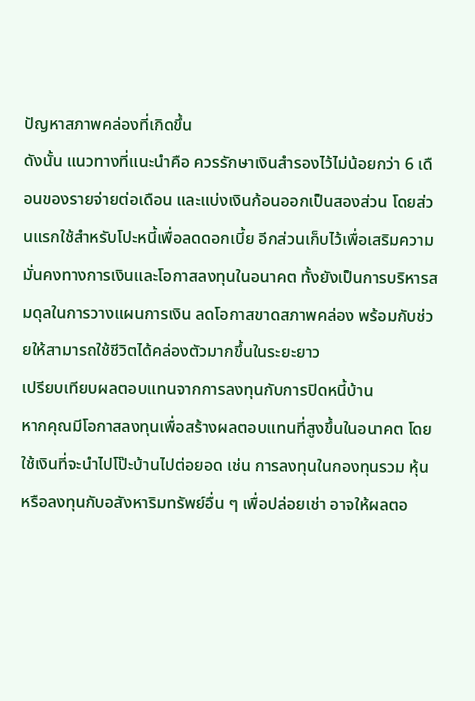ปัญหาสภาพคล่องที่เกิดขึ้น
ดังนั้น แนวทางที่แนะนำคือ ควรรักษาเงินสำรองไว้ไม่น้อยกว่า 6 เดือนของรายจ่ายต่อเดือน และแบ่งเงินก้อนออกเป็นสองส่วน โดยส่วนแรกใช้สำหรับโปะหนี้เพื่อลดดอกเบี้ย อีกส่วนเก็บไว้เพื่อเสริมความมั่นคงทางการเงินและโอกาสลงทุนในอนาคต ทั้งยังเป็นการบริหารสมดุลในการวางแผนการเงิน ลดโอกาสขาดสภาพคล่อง พร้อมกับช่วยให้สามารถใช้ชีวิตได้คล่องตัวมากขึ้นในระยะยาว
เปรียบเทียบผลตอบแทนจากการลงทุนกับการปิดหนี้บ้าน
หากคุณมีโอกาสลงทุนเพื่อสร้างผลตอบแทนที่สูงขึ้นในอนาคต โดยใช้เงินที่จะนำไปโป๊ะบ้านไปต่อยอด เช่น การลงทุนในกองทุนรวม หุ้น หรือลงทุนกับอสังหาริมทรัพย์อื่น ๆ เพื่อปล่อยเช่า อาจให้ผลตอ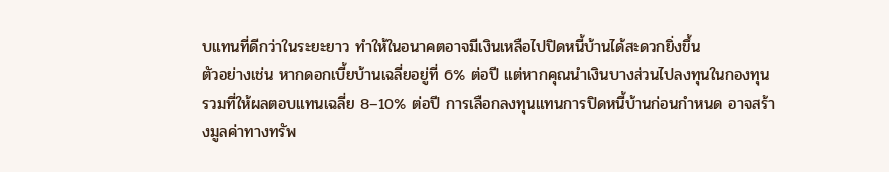บแทนที่ดีกว่าในระยะยาว ทำให้ในอนาคตอาจมีเงินเหลือไปปิดหนี้บ้านได้สะดวกยิ่งขึ้น
ตัวอย่างเช่น หากดอกเบี้ยบ้านเฉลี่ยอยู่ที่ 6% ต่อปี แต่หากคุณนำเงินบางส่วนไปลงทุนในกองทุนรวมที่ให้ผลตอบแทนเฉลี่ย 8–10% ต่อปี การเลือกลงทุนแทนการปิดหนี้บ้านก่อนกำหนด อาจสร้างมูลค่าทางทรัพ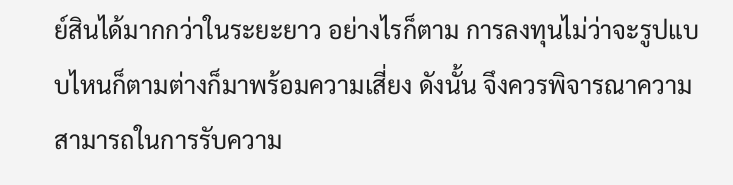ย์สินได้มากกว่าในระยะยาว อย่างไรก็ตาม การลงทุนไม่ว่าจะรูปแบบไหนก็ตามต่างก็มาพร้อมความเสี่ยง ดังนั้น จึงควรพิจารณาความสามารถในการรับความ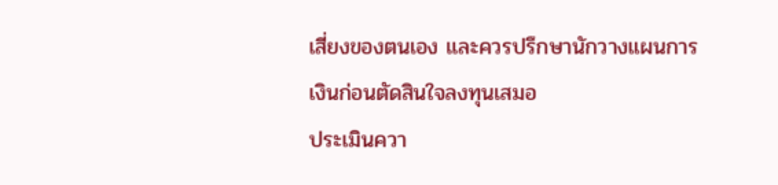เสี่ยงของตนเอง และควรปรึกษานักวางแผนการเงินก่อนตัดสินใจลงทุนเสมอ
ประเมินควา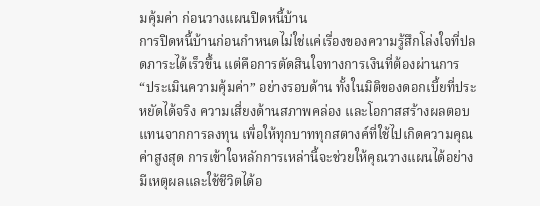มคุ้มค่า ก่อนวางแผนปิดหนี้บ้าน
การปิดหนี้บ้านก่อนกำหนดไม่ใช่แค่เรื่องของความรู้สึกโล่งใจที่ปลดภาระได้เร็วขึ้น แต่คือการตัดสินใจทางการเงินที่ต้องผ่านการ “ประเมินความคุ้มค่า” อย่างรอบด้าน ทั้งในมิติของดอกเบี้ยที่ประหยัดได้จริง ความเสี่ยงด้านสภาพคล่อง และโอกาสสร้างผลตอบแทนจากการลงทุน เพื่อให้ทุกบาททุกสตางค์ที่ใช้ไปเกิดความคุณค่าสูงสุด การเข้าใจหลักการเหล่านี้จะช่วยให้คุณวางแผนได้อย่างมีเหตุผลและใช้ชีวิตได้อ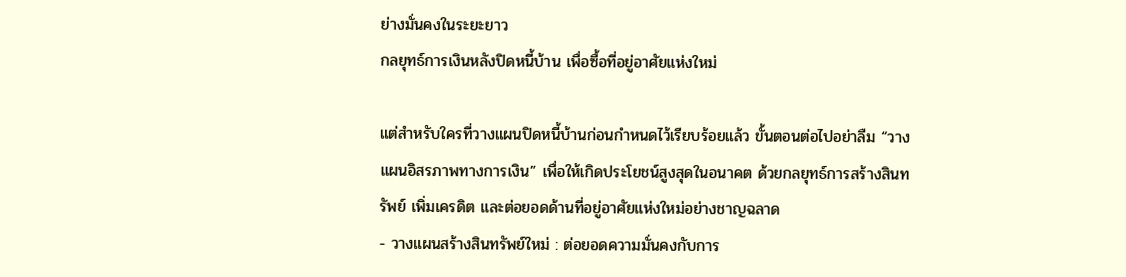ย่างมั่นคงในระยะยาว
กลยุทธ์การเงินหลังปิดหนี้บ้าน เพื่อซื้อที่อยู่อาศัยแห่งใหม่

แต่สำหรับใครที่วางแผนปิดหนี้บ้านก่อนกำหนดไว้เรียบร้อยแล้ว ขั้นตอนต่อไปอย่าลืม “วางแผนอิสรภาพทางการเงิน” เพื่อให้เกิดประโยชน์สูงสุดในอนาคต ด้วยกลยุทธ์การสร้างสินทรัพย์ เพิ่มเครดิต และต่อยอดด้านที่อยู่อาศัยแห่งใหม่อย่างชาญฉลาด
- วางแผนสร้างสินทรัพย์ใหม่ : ต่อยอดความมั่นคงกับการ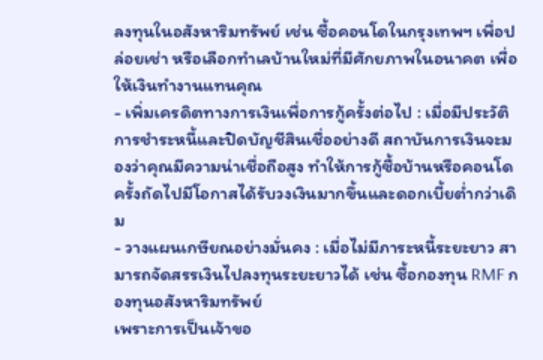ลงทุนในอสังหาริมทรัพย์ เช่น ซื้อคอนโดในกรุงเทพฯ เพื่อปล่อยเช่า หรือเลือกทำเลบ้านใหม่ที่มีศักยภาพในอนาคต เพื่อให้เงินทำงานแทนคุณ
- เพิ่มเครดิตทางการเงินเพื่อการกู้ครั้งต่อไป : เมื่อมีประวัติการชำระหนี้และปิดบัญชีสินเชื่ออย่างดี สถาบันการเงินจะมองว่าคุณมีความน่าเชื่อถือสูง ทำให้การกู้ซื้อบ้านหรือคอนโดครั้งถัดไปมีโอกาสได้รับวงเงินมากขึ้นและดอกเบี้ยต่ำกว่าเดิม
- วางแผนเกษียณอย่างมั่นคง : เมื่อไม่มีภาระหนี้ระยะยาว สามารถจัดสรรเงินไปลงทุนระยะยาวได้ เช่น ซื้อกองทุน RMF กองทุนอสังหาริมทรัพย์
เพราะการเป็นเจ้าขอ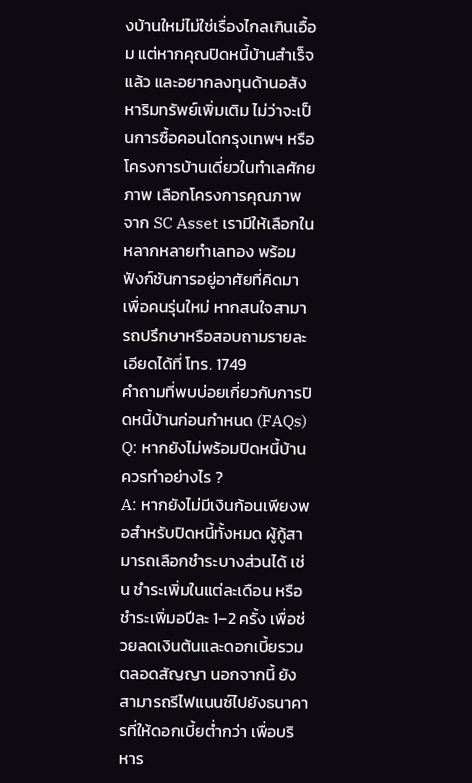งบ้านใหม่ไม่ใช่เรื่องไกลเกินเอื้อม แต่หากคุณปิดหนี้บ้านสำเร็จแล้ว และอยากลงทุนด้านอสังหาริมทรัพย์เพิ่มเติม ไม่ว่าจะเป็นการซื้อคอนโดกรุงเทพฯ หรือโครงการบ้านเดี่ยวในทำเลศักยภาพ เลือกโครงการคุณภาพจาก SC Asset เรามีให้เลือกในหลากหลายทำเลทอง พร้อมฟังก์ชันการอยู่อาศัยที่คิดมาเพื่อคนรุ่นใหม่ หากสนใจสามารถปรึกษาหรือสอบถามรายละเอียดได้ที่ โทร. 1749
คำถามที่พบบ่อยเกี่ยวกับการปิดหนี้บ้านก่อนกำหนด (FAQs)
Q: หากยังไม่พร้อมปิดหนี้บ้าน ควรทำอย่างไร ?
A: หากยังไม่มีเงินก้อนเพียงพอสำหรับปิดหนี้ทั้งหมด ผู้กู้สามารถเลือกชำระบางส่วนได้ เช่น ชำระเพิ่มในแต่ละเดือน หรือชำระเพิ่มอปีละ 1–2 ครั้ง เพื่อช่วยลดเงินต้นและดอกเบี้ยรวมตลอดสัญญา นอกจากนี้ ยังสามารถรีไฟแนนซ์ไปยังธนาคารที่ให้ดอกเบี้ยต่ำกว่า เพื่อบริหาร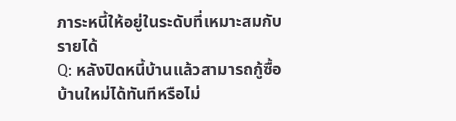ภาระหนี้ให้อยู่ในระดับที่เหมาะสมกับรายได้
Q: หลังปิดหนี้บ้านแล้วสามารถกู้ซื้อบ้านใหม่ได้ทันทีหรือไม่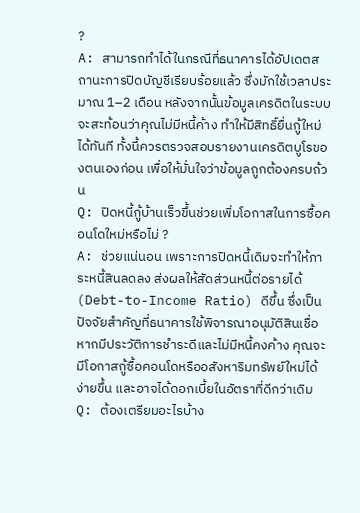?
A: สามารถทำได้ในกรณีที่ธนาคารได้อัปเดตสถานะการปิดบัญชีเรียบร้อยแล้ว ซึ่งมักใช้เวลาประมาณ 1–2 เดือน หลังจากนั้นข้อมูลเครดิตในระบบจะสะท้อนว่าคุณไม่มีหนี้ค้าง ทำให้มีสิทธิ์ยื่นกู้ใหม่ได้ทันที ทั้งนี้ควรตรวจสอบรายงานเครดิตบูโรของตนเองก่อน เพื่อให้มั่นใจว่าข้อมูลถูกต้องครบถ้วน
Q: ปิดหนี้กู้บ้านเร็วขึ้นช่วยเพิ่มโอกาสในการซื้อคอนโดใหม่หรือไม่ ?
A: ช่วยแน่นอน เพราะการปิดหนี้เดิมจะทำให้ภาระหนี้สินลดลง ส่งผลให้สัดส่วนหนี้ต่อรายได้ (Debt-to-Income Ratio) ดีขึ้น ซึ่งเป็นปัจจัยสำคัญที่ธนาคารใช้พิจารณาอนุมัติสินเชื่อ หากมีประวัติการชำระดีและไม่มีหนี้คงค้าง คุณจะมีโอกาสกู้ซื้อคอนโดหรืออสังหาริมทรัพย์ใหม่ได้ง่ายขึ้น และอาจได้ดอกเบี้ยในอัตราที่ดีกว่าเดิม
Q: ต้องเตรียมอะไรบ้าง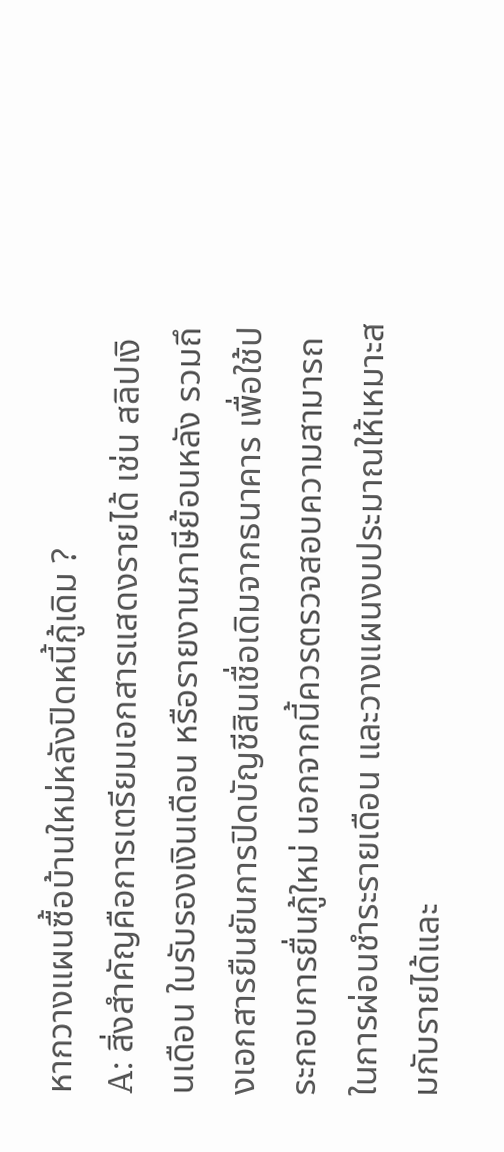หากวางแผนซื้อบ้านใหม่หลังปิดหนี้กู้เดิม ?
A: สิ่งสำคัญคือการเตรียมเอกสารแสดงรายได้ เช่น สลิปเงินเดือน ใบรับรองเงินเดือน หรือรายงานภาษีย้อนหลัง รวมถึงเอกสารยืนยันการปิดบัญชีสินเชื่อเดิมจากธนาคาร เพื่อใช้ประกอบการยื่นกู้ใหม่ นอกจากนี้ควรตรวจสอบความสามารถในการผ่อนชำระรายเดือน และวางแผนงบประมาณให้เหมาะสมกับรายได้และ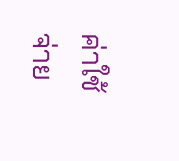ค่าใช้จ่าย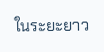ในระยะยาว